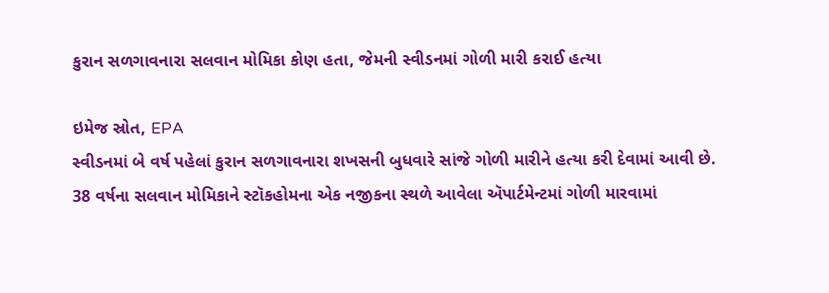કુરાન સળગાવનારા સલવાન મોમિકા કોણ હતા, જેમની સ્વીડનમાં ગોળી મારી કરાઈ હત્યા

ઇમેજ સ્રોત, EPA
સ્વીડનમાં બે વર્ષ પહેલાં કુરાન સળગાવનારા શખસની બુધવારે સાંજે ગોળી મારીને હત્યા કરી દેવામાં આવી છે.
38 વર્ષના સલવાન મોમિકાને સ્ટૉકહોમના એક નજીકના સ્થળે આવેલા ઍપાર્ટમેન્ટમાં ગોળી મારવામાં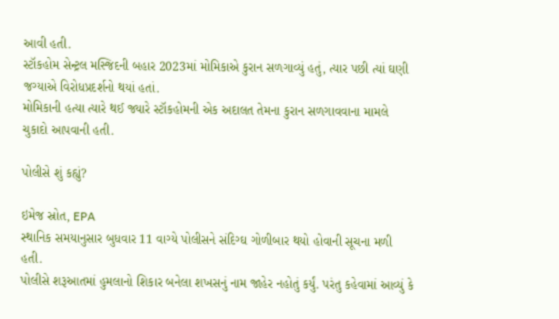આવી હતી.
સ્ટૉકહોમ સેન્ટ્રલ મસ્જિદની બહાર 2023માં મોમિકાએ કુરાન સળગાવ્યું હતું, ત્યાર પછી ત્યાં ઘણી જગ્યાએ વિરોધપ્રદર્શનો થયાં હતાં.
મોમિકાની હત્યા ત્યારે થઈ જ્યારે સ્ટૉકહોમની એક અદાલત તેમના કુરાન સળગાવવાના મામલે ચુકાદો આપવાની હતી.

પોલીસે શું કહ્યું?

ઇમેજ સ્રોત, EPA
સ્થાનિક સમયાનુસાર બુધવાર 11 વાગ્યે પોલીસને સંદિગ્ઘ ગોળીબાર થયો હોવાની સૂચના મળી હતી.
પોલીસે શરૂઆતમાં હુમલાનો શિકાર બનેલા શખસનું નામ જાહેર નહોતું કર્યું. પરંતુ કહેવામાં આવ્યું કે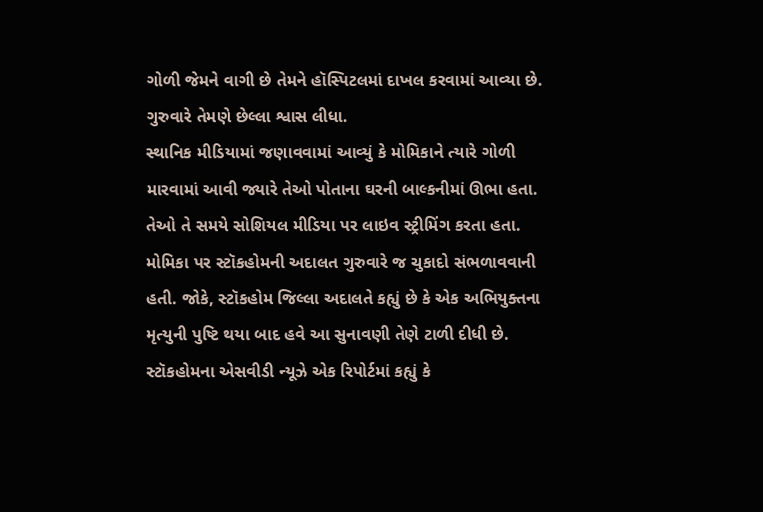ગોળી જેમને વાગી છે તેમને હૉસ્પિટલમાં દાખલ કરવામાં આવ્યા છે. ગુરુવારે તેમણે છેલ્લા શ્વાસ લીધા.
સ્થાનિક મીડિયામાં જણાવવામાં આવ્યું કે મોમિકાને ત્યારે ગોળી મારવામાં આવી જ્યારે તેઓ પોતાના ઘરની બાલ્કનીમાં ઊભા હતા. તેઓ તે સમયે સોશિયલ મીડિયા પર લાઇવ સ્ટ્રીમિંગ કરતા હતા.
મોમિકા પર સ્ટૉકહોમની અદાલત ગુરુવારે જ ચુકાદો સંભળાવવાની હતી. જોકે, સ્ટૉકહોમ જિલ્લા અદાલતે કહ્યું છે કે એક અભિયુક્તના મૃત્યુની પુષ્ટિ થયા બાદ હવે આ સુનાવણી તેણે ટાળી દીધી છે.
સ્ટૉકહોમના એસવીડી ન્યૂઝે એક રિપોર્ટમાં કહ્યું કે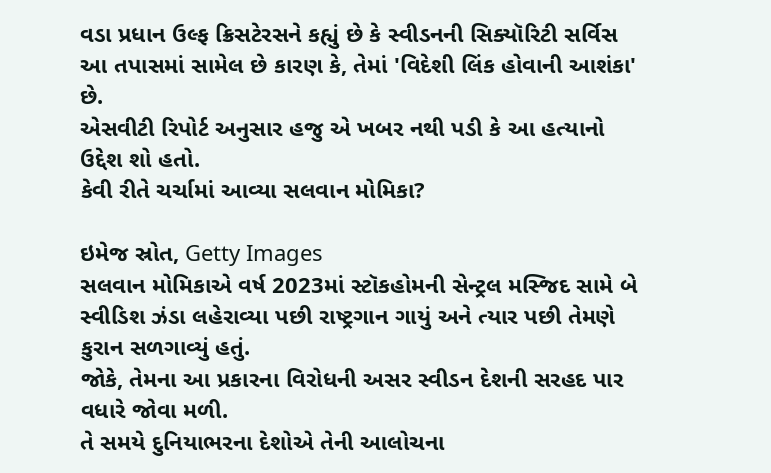વડા પ્રધાન ઉલ્ફ ક્રિસટેરસને કહ્યું છે કે સ્વીડનની સિક્યૉરિટી સર્વિસ આ તપાસમાં સામેલ છે કારણ કે, તેમાં 'વિદેશી લિંક હોવાની આશંકા' છે.
એસવીટી રિપોર્ટ અનુસાર હજુ એ ખબર નથી પડી કે આ હત્યાનો ઉદ્દેશ શો હતો.
કેવી રીતે ચર્ચામાં આવ્યા સલવાન મોમિકા?

ઇમેજ સ્રોત, Getty Images
સલવાન મોમિકાએ વર્ષ 2023માં સ્ટૉકહોમની સેન્ટ્રલ મસ્જિદ સામે બે સ્વીડિશ ઝંડા લહેરાવ્યા પછી રાષ્ટ્રગાન ગાયું અને ત્યાર પછી તેમણે કુરાન સળગાવ્યું હતું.
જોકે, તેમના આ પ્રકારના વિરોધની અસર સ્વીડન દેશની સરહદ પાર વધારે જોવા મળી.
તે સમયે દુનિયાભરના દેશોએ તેની આલોચના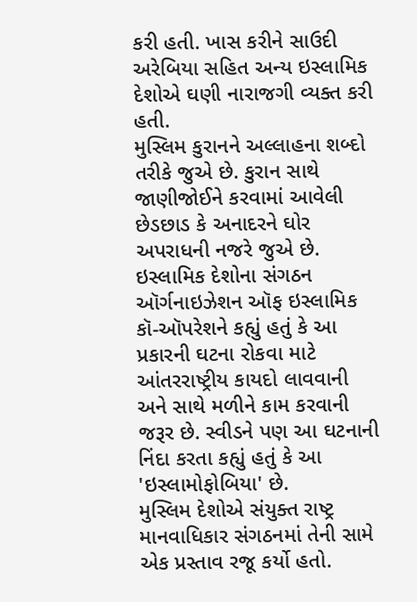કરી હતી. ખાસ કરીને સાઉદી અરેબિયા સહિત અન્ય ઇસ્લામિક દેશોએ ઘણી નારાજગી વ્યક્ત કરી હતી.
મુસ્લિમ કુરાનને અલ્લાહના શબ્દો તરીકે જુએ છે. કુરાન સાથે જાણીજોઈને કરવામાં આવેલી છેડછાડ કે અનાદરને ઘોર અપરાધની નજરે જુએ છે.
ઇસ્લામિક દેશોના સંગઠન ઑર્ગનાઇઝેશન ઑફ ઇસ્લામિક કૉ-ઑપરેશને કહ્યું હતું કે આ પ્રકારની ઘટના રોકવા માટે આંતરરાષ્ટ્રીય કાયદો લાવવાની અને સાથે મળીને કામ કરવાની જરૂર છે. સ્વીડને પણ આ ઘટનાની નિંદા કરતા કહ્યું હતું કે આ 'ઇસ્લામોફોબિયા' છે.
મુસ્લિમ દેશોએ સંયુક્ત રાષ્ટ્ર માનવાધિકાર સંગઠનમાં તેની સામે એક પ્રસ્તાવ રજૂ કર્યો હતો.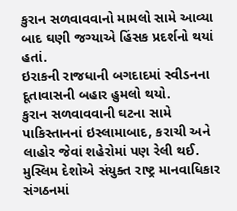કુરાન સળવાવવાનો મામલો સામે આવ્યા બાદ ઘણી જગ્યાએ હિંસક પ્રદર્શનો થયાં હતાં.
ઇરાકની રાજધાની બગદાદમાં સ્વીડનના દૂતાવાસની બહાર હુમલો થયો.
કુરાન સળવાવવાની ઘટના સામે પાકિસ્તાનનાં ઇસ્લામાબાદ, કરાચી અને લાહોર જેવાં શહેરોમાં પણ રેલી થઈ.
મુસ્લિમ દેશોએ સંયુક્ત રાષ્ટ્ર માનવાધિકાર સંગઠનમાં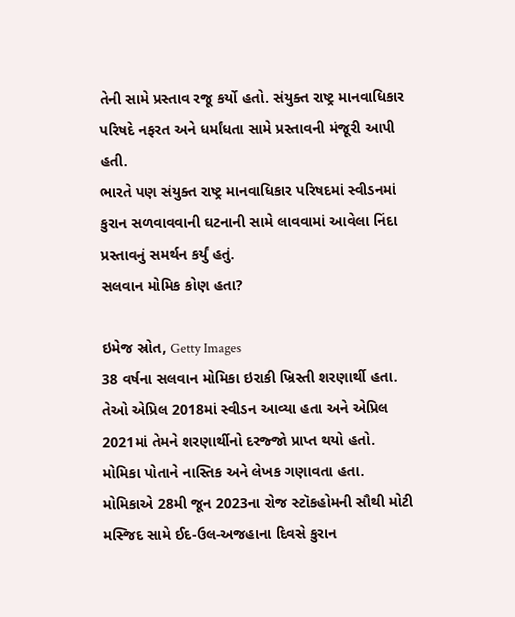તેની સામે પ્રસ્તાવ રજૂ કર્યો હતો. સંયુક્ત રાષ્ટ્ર માનવાધિકાર પરિષદે નફરત અને ધર્માંધતા સામે પ્રસ્તાવની મંજૂરી આપી હતી.
ભારતે પણ સંયુક્ત રાષ્ટ્ર માનવાધિકાર પરિષદમાં સ્વીડનમાં કુરાન સળવાવવાની ઘટનાની સામે લાવવામાં આવેલા નિંદા પ્રસ્તાવનું સમર્થન કર્યું હતું.
સલવાન મોમિક કોણ હતા?

ઇમેજ સ્રોત, Getty Images
38 વર્ષના સલવાન મોમિકા ઇરાકી ખ્રિસ્તી શરણાર્થી હતા. તેઓ એપ્રિલ 2018માં સ્વીડન આવ્યા હતા અને એપ્રિલ 2021માં તેમને શરણાર્થીનો દરજ્જો પ્રાપ્ત થયો હતો.
મોમિકા પોતાને નાસ્તિક અને લેખક ગણાવતા હતા.
મોમિકાએ 28મી જૂન 2023ના રોજ સ્ટૉકહોમની સૌથી મોટી મસ્જિદ સામે ઈદ-ઉલ-અજહાના દિવસે કુરાન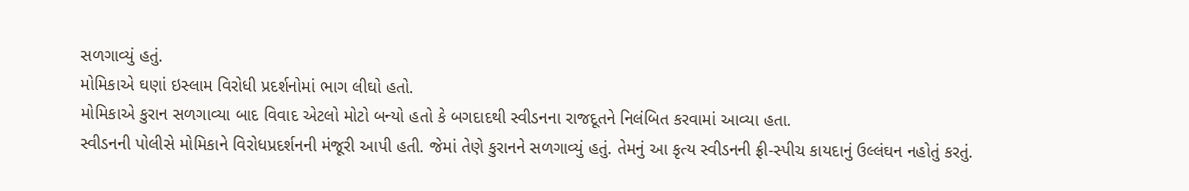સળગાવ્યું હતું.
મોમિકાએ ઘણાં ઇસ્લામ વિરોધી પ્રદર્શનોમાં ભાગ લીઘો હતો.
મોમિકાએ કુરાન સળગાવ્યા બાદ વિવાદ એટલો મોટો બન્યો હતો કે બગદાદથી સ્વીડનના રાજદૂતને નિલંબિત કરવામાં આવ્યા હતા.
સ્વીડનની પોલીસે મોમિકાને વિરોધપ્રદર્શનની મંજૂરી આપી હતી. જેમાં તેણે કુરાનને સળગાવ્યું હતું. તેમનું આ કૃત્ય સ્વીડનની ફ્રી-સ્પીચ કાયદાનું ઉલ્લંઘન નહોતું કરતું.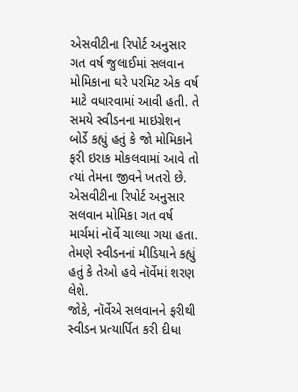એસવીટીના રિપોર્ટ અનુસાર ગત વર્ષ જુલાઈમાં સલવાન મોમિકાના ઘરે પરમિટ એક વર્ષ માટે વધારવામાં આવી હતી. તે સમયે સ્વીડનના માઇગ્રેશન બોર્ડે કહ્યું હતું કે જો મોમિકાને ફરી ઇરાક મોકલવામાં આવે તો ત્યાં તેમના જીવને ખતરો છે.
એસવીટીના રિપોર્ટ અનુસાર સલવાન મોમિકા ગત વર્ષ માર્ચમાં નૉર્વે ચાલ્યા ગયા હતા. તેમણે સ્વીડનનાં મીડિયાને કહ્યું હતું કે તેઓ હવે નૉર્વેમાં શરણ લેશે.
જોકે, નૉર્વેએ સલવાનને ફરીથી સ્વીડન પ્રત્યાર્પિત કરી દીધા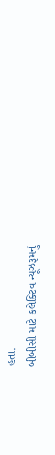હતા.
બીબીસી માટે કલેક્ટિવ ન્યૂઝરૂમનું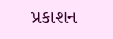પ્રકાશન